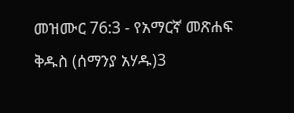መዝሙር 76:3 - የአማርኛ መጽሐፍ ቅዱስ (ሰማንያ አሃዱ)3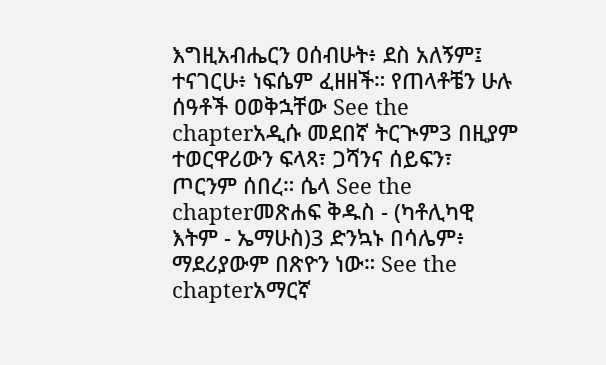እግዚአብሔርን ዐሰብሁት፥ ደስ አለኝም፤ ተናገርሁ፥ ነፍሴም ፈዘዘች። የጠላቶቼን ሁሉ ሰዓቶች ዐወቅኋቸው See the chapterአዲሱ መደበኛ ትርጒም3 በዚያም ተወርዋሪውን ፍላጻ፣ ጋሻንና ሰይፍን፣ ጦርንም ሰበረ። ሴላ See the chapterመጽሐፍ ቅዱስ - (ካቶሊካዊ እትም - ኤማሁስ)3 ድንኳኑ በሳሌም፥ ማደሪያውም በጽዮን ነው። See the chapterአማርኛ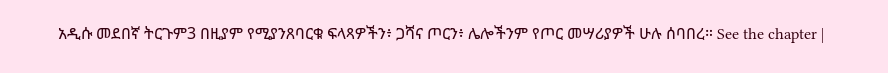አዲሱ መደበኛ ትርጉም3 በዚያም የሚያንጸባርቁ ፍላጻዎችን፥ ጋሻና ጦርን፥ ሌሎችንም የጦር መሣሪያዎች ሁሉ ሰባበረ። See the chapter |